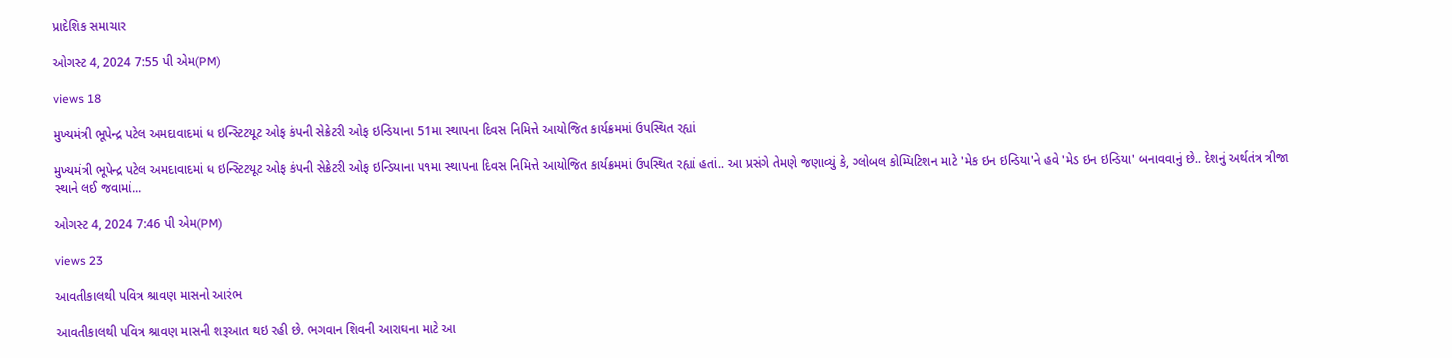પ્રાદેશિક સમાચાર

ઓગસ્ટ 4, 2024 7:55 પી એમ(PM)

views 18

મુખ્યમંત્રી ભૂપેન્દ્ર પટેલ અમદાવાદમાં ધ ઇન્સ્ટિટયૂટ ઓફ કંપની સેક્રેટરી ઓફ ઇન્ડિયાના 51મા સ્થાપના દિવસ નિમિત્તે આયોજિત કાર્યક્રમમાં ઉપસ્થિત રહ્યાં

મુખ્યમંત્રી ભૂપેન્દ્ર પટેલ અમદાવાદમાં ધ ઇન્સ્ટિટયૂટ ઓફ કંપની સેક્રેટરી ઓફ ઇન્ડિયાના ૫૧મા સ્થાપના દિવસ નિમિત્તે આયોજિત કાર્યક્રમમાં ઉપસ્થિત રહ્યાં હતાં.. આ પ્રસંગે તેમણે જણાવ્યું કે, ગ્લોબલ કોમ્પિટિશન માટે 'મેક ઇન ઇન્ડિયા'ને હવે 'મેડ ઇન ઇન્ડિયા' બનાવવાનું છે.. દેશનું અર્થતંત્ર ત્રીજા સ્થાને લઈ જવામાં...

ઓગસ્ટ 4, 2024 7:46 પી એમ(PM)

views 23

આવતીકાલથી પવિત્ર શ્રાવણ માસનો આરંભ

આવતીકાલથી પવિત્ર શ્રાવણ માસની શરૂઆત થઇ રહી છે. ભગવાન શિવની આરાઘના માટે આ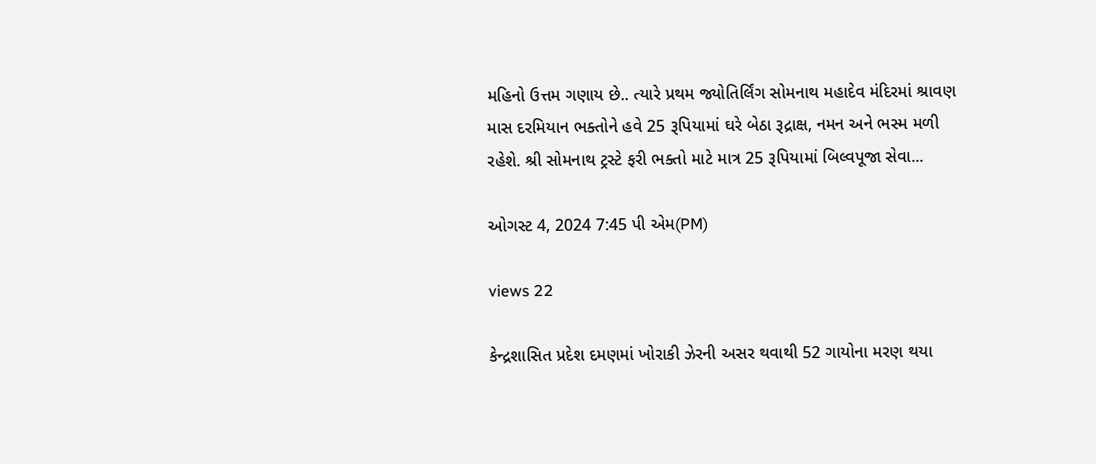મહિનો ઉત્તમ ગણાય છે.. ત્યારે પ્રથમ જ્યોતિર્લિંગ સોમનાથ મહાદેવ મંદિરમાં શ્રાવણ માસ દરમિયાન ભક્તોને હવે 25 રૂપિયામાં ઘરે બેઠા રૂદ્રાક્ષ, નમન અને ભસ્મ મળી રહેશે. શ્રી સોમનાથ ટ્રસ્ટે ફરી ભક્તો માટે માત્ર 25 રૂપિયામાં બિલ્વપૂજા સેવા...

ઓગસ્ટ 4, 2024 7:45 પી એમ(PM)

views 22

કેન્દ્રશાસિત પ્રદેશ દમણમાં ખોરાકી ઝેરની અસર થવાથી 52 ગાયોના મરણ થયા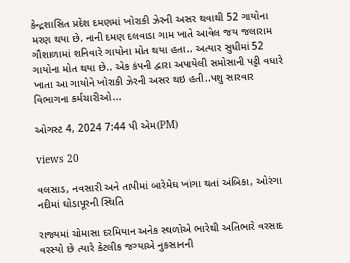કેન્દ્રશાસિત પ્રદેશ દમણમાં ખોરાકી ઝેરની અસર થવાથી 52 ગાયોના મરણ થયા છે. નાની દમણ દલવાડા ગામ ખાતે આવેલ જય જલારામ ગૌશાળામાં શનિવારે ગાયોના મોત થયા હતા.. અત્યાર સુધીમાં 52 ગાયોના મોત થયા છે.. એક કંપની દ્વારા અપાયેલી સમોસાની પટ્ટી વધારે ખાતા આ ગાયોને ખોરાકી ઝેરની અસર થઇ હતી..પશુ સારવાર વિભાગના કર્મચારીઓ...

ઓગસ્ટ 4, 2024 7:44 પી એમ(PM)

views 20

વલસાડ, નવસારી અને તાપીમાં બારેમેઘ ખાંગા થતાં અંબિકા, ઓરંગા નદીમાં ઘોડાપૂરની સ્થિતિ

રાજ્યમાં ચોમાસા દરમિયાન અનેક સ્થળોએ ભારેથી અતિભારે વરસાદ વરસ્યો છે ત્યારે કેટલીક જગ્યાએ નુકસાનની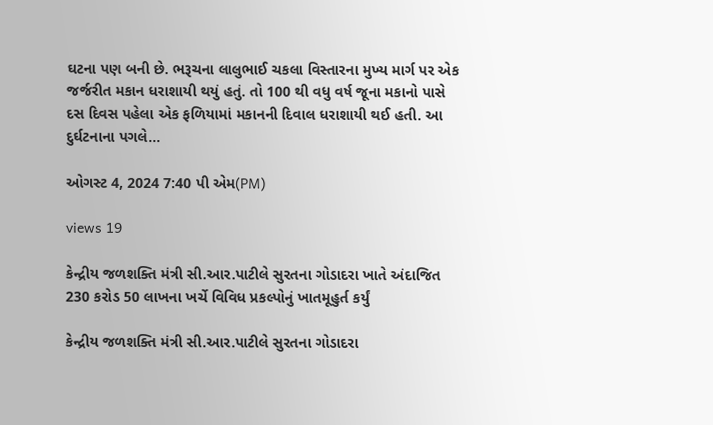ઘટના પણ બની છે. ભરૂચના લાલુભાઈ ચકલા વિસ્તારના મુખ્ય માર્ગ પર એક જર્જરીત મકાન ધરાશાયી થયું હતું. તો 100 થી વધુ વર્ષ જૂના મકાનો પાસે દસ દિવસ પહેલા એક ફળિયામાં મકાનની દિવાલ ધરાશાયી થઈ હતી. આ દુર્ઘટનાના પગલે...

ઓગસ્ટ 4, 2024 7:40 પી એમ(PM)

views 19

કેન્દ્રીય જળશક્તિ મંત્રી સી.આર.પાટીલે સુરતના ગોડાદરા ખાતે અંદાજિત 230 કરોડ 50 લાખના ખર્ચે વિવિધ પ્રકલ્પોનું ખાતમૂહુર્ત કર્યું

કેન્દ્રીય જળશક્તિ મંત્રી સી.આર.પાટીલે સુરતના ગોડાદરા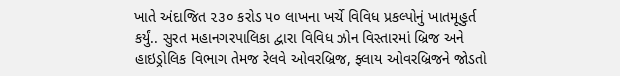ખાતે અંદાજિત ૨૩૦ કરોડ ૫૦ લાખના ખર્ચે વિવિધ પ્રકલ્પોનું ખાતમૂહુર્ત કર્યું.. સુરત મહાનગરપાલિકા દ્વારા વિવિધ ઝોન વિસ્તારમાં બ્રિજ અને હાઇડ્રોલિક વિભાગ તેમજ રેલવે ઓવરબ્રિજ, ફ્લાય ઓવરબ્રિજને જોડતો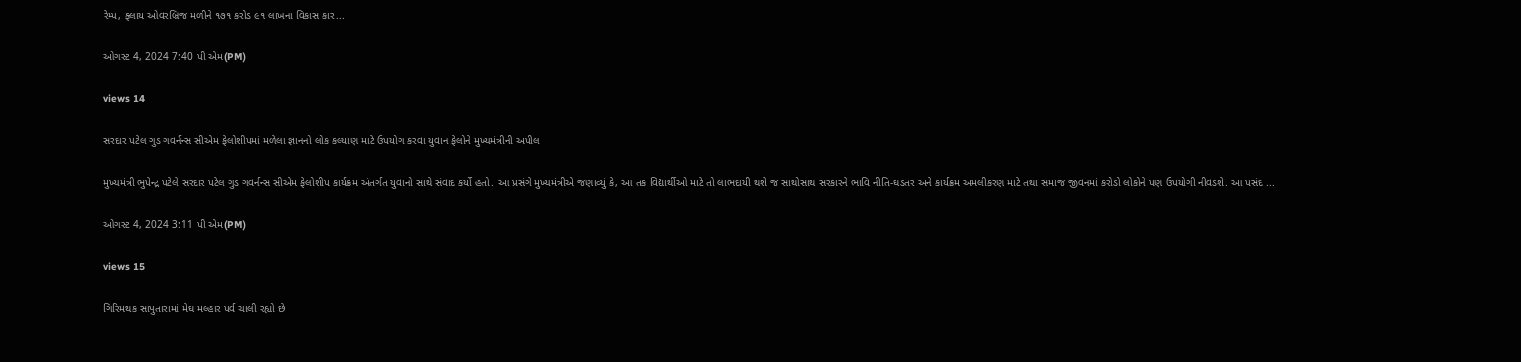રેમ્પ, ફ્લાય ઓવરબ્રિજ મળીને ૧૭૧ કરોડ ૯૧ લાખના વિકાસ કાર...

ઓગસ્ટ 4, 2024 7:40 પી એમ(PM)

views 14

સરદાર પટેલ ગુડ ગવર્નન્સ સીએમ ફેલોશીપમાં મળેલા જ્ઞાનનો લોક કલ્યાણ માટે ઉપયોગ કરવા યુવાન ફેલોને મુખ્યમંત્રીની અપીલ

મુખ્યમંત્રી ભુપેન્દ્ર પટેલે સરદાર પટેલ ગુડ ગવર્નન્સ સીએમ ફેલોશીપ કાર્યક્રમ અંતર્ગત યુવાનો સાથે સંવાદ કર્યો હતો. આ પ્રસંગે મુખ્યમંત્રીએ જણાવ્યું કે, આ તક વિદ્યાર્થીઓ માટે તો લાભદાયી થશે જ સાથોસાથ સરકારને ભાવિ નીતિ-ઘડતર અને કાર્યક્રમ અમલીકરણ માટે તથા સમાજ જીવનમાં કરોડો લોકોને પણ ઉપયોગી નીવડશે. આ પસંદ ...

ઓગસ્ટ 4, 2024 3:11 પી એમ(PM)

views 15

ગિરિમથક સાપુતારામાં મેઘ મલ્હાર પર્વ ચાલી રહ્યો છે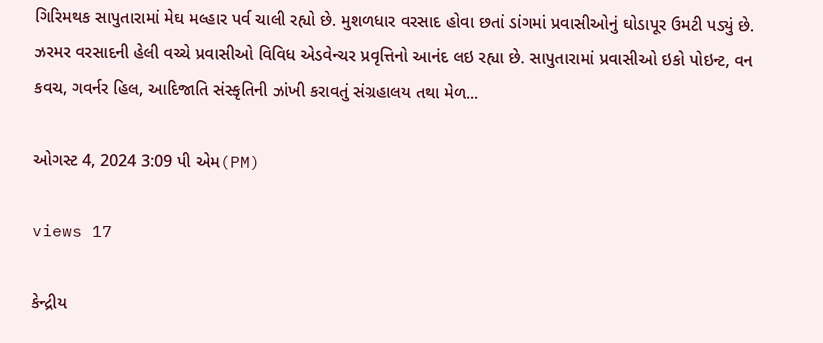ગિરિમથક સાપુતારામાં મેઘ મલ્હાર પર્વ ચાલી રહ્યો છે. મુશળધાર વરસાદ હોવા છતાં ડાંગમાં પ્રવાસીઓનું ઘોડાપૂર ઉમટી પડ્યું છે. ઝરમર વરસાદની હેલી વચ્ચે પ્રવાસીઓ વિવિધ એડવેન્ચર પ્રવૃત્તિનો આનંદ લઇ રહ્યા છે. સાપુતારામાં પ્રવાસીઓ ઇકો પોઇન્ટ, વન કવચ, ગવર્નર હિલ, આદિજાતિ સંસ્કૃતિની ઝાંખી કરાવતું સંગ્રહાલય તથા મેળ...

ઓગસ્ટ 4, 2024 3:09 પી એમ(PM)

views 17

કેન્દ્રીય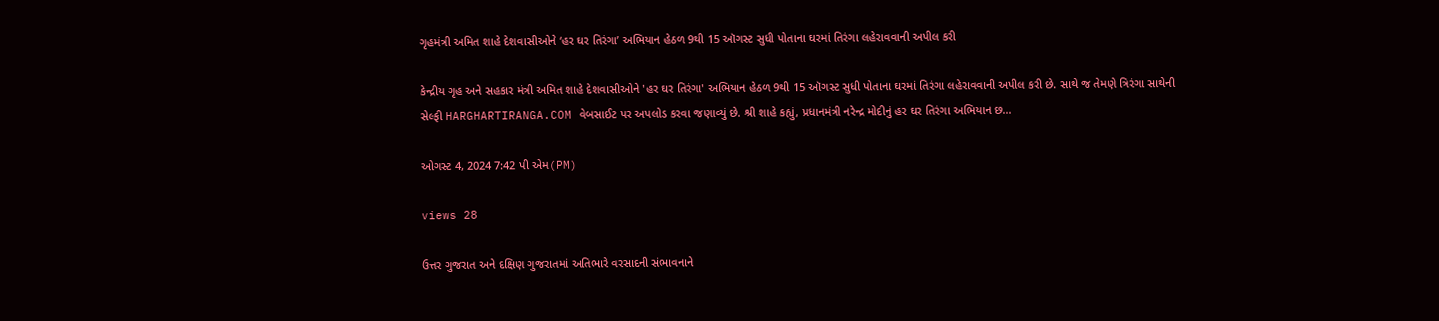ગૃહમંત્રી અમિત શાહે દેશવાસીઓને ‘હર ઘર તિરંગા’ અભિયાન હેઠળ 9થી 15 ઑગસ્ટ સુધી પોતાના ઘરમાં તિરંગા લહેરાવવાની અપીલ કરી

કેન્દ્રીય ગૃહ અને સહકાર મંત્રી અમિત શાહે દેશવાસીઓને 'હર ઘર તિરંગા' અભિયાન હેઠળ 9થી 15 ઑગસ્ટ સુધી પોતાના ઘરમાં તિરંગા લહેરાવવાની અપીલ કરી છે. સાથે જ તેમણે ત્રિરંગા સાથેની સેલ્ફી HARGHARTIRANGA.COM વેબસાઈટ પર અપલોડ કરવા જણાવ્યું છે. શ્રી શાહે કહ્યું, પ્રધાનમંત્રી નરેન્દ્ર મોદીનું હર ઘર તિરંગા અભિયાન છ...

ઓગસ્ટ 4, 2024 7:42 પી એમ(PM)

views 28

ઉત્તર ગુજરાત અને દક્ષિણ ગુજરાતમાં અતિભારે વરસાદની સંભાવનાને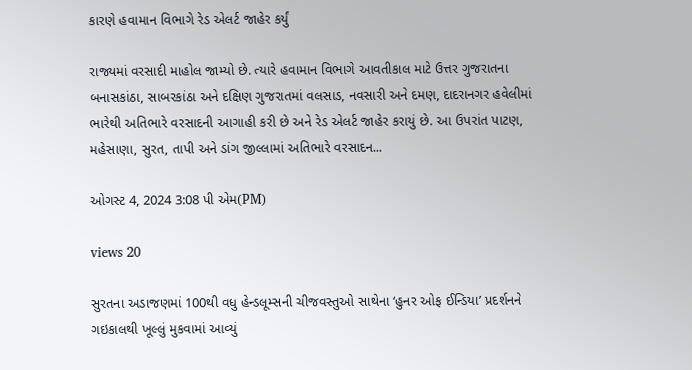કારણે હવામાન વિભાગે રેડ એલર્ટ જાહેર કર્યું

રાજ્યમાં વરસાદી માહોલ જામ્યો છે. ત્યારે હવામાન વિભાગે આવતીકાલ માટે ઉત્તર ગુજરાતના બનાસકાંઠા, સાબરકાંઠા અને દક્ષિણ ગુજરાતમાં વલસાડ, નવસારી અને દમણ, દાદરાનગર હવેલીમાં ભારેથી અતિભારે વરસાદની આગાહી કરી છે અને રેડ એલર્ટ જાહેર કરાયું છે. આ ઉપરાંત પાટણ, મહેસાણા, સુરત, તાપી અને ડાંગ જીલ્લામાં અતિભારે વરસાદન...

ઓગસ્ટ 4, 2024 3:08 પી એમ(PM)

views 20

સુરતના અડાજણમાં 100થી વધુ હેન્ડલૂમ્સની ચીજવસ્તુઓ સાથેના ‘હુનર ઓફ ઈન્ડિયા’ પ્રદર્શનને ગઇકાલથી ખૂલ્લું મુકવામાં આવ્યું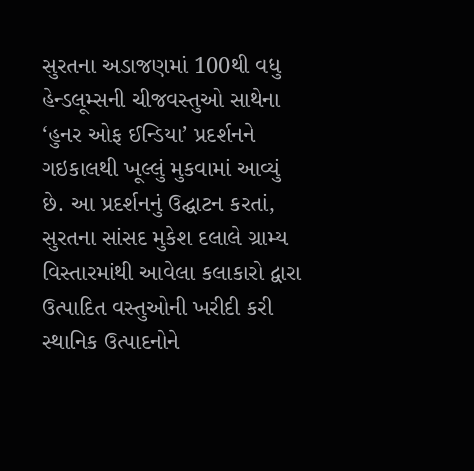સુરતના અડાજણમાં 100થી વધુ હેન્ડલૂમ્સની ચીજવસ્તુઓ સાથેના ‘હુનર ઓફ ઈન્ડિયા’ પ્રદર્શનને ગઇકાલથી ખૂલ્લું મુકવામાં આવ્યું છે. આ પ્રદર્શનનું ઉદ્ઘાટન કરતાં, સુરતના સાંસદ મુકેશ દલાલે ગ્રામ્ય વિસ્તારમાંથી આવેલા કલાકારો દ્વારા ઉત્પાદિત વસ્તુઓની ખરીદી કરી સ્થાનિક ઉત્પાદનોને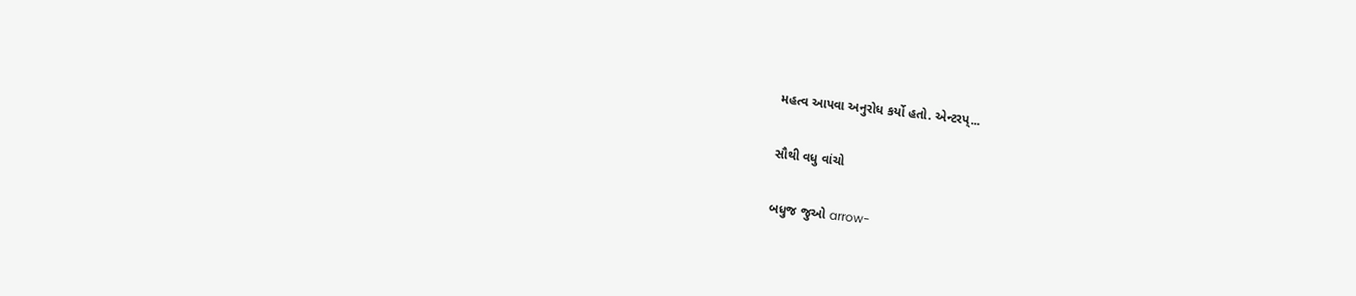મહત્વ આપવા અનુરોધ કર્યો હતો. એન્ટરપ્...

સૌથી વધુ વાંચો

બધુજ જુઓ arrow-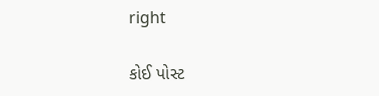right

કોઈ પોસ્ટ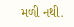મળી નથી.